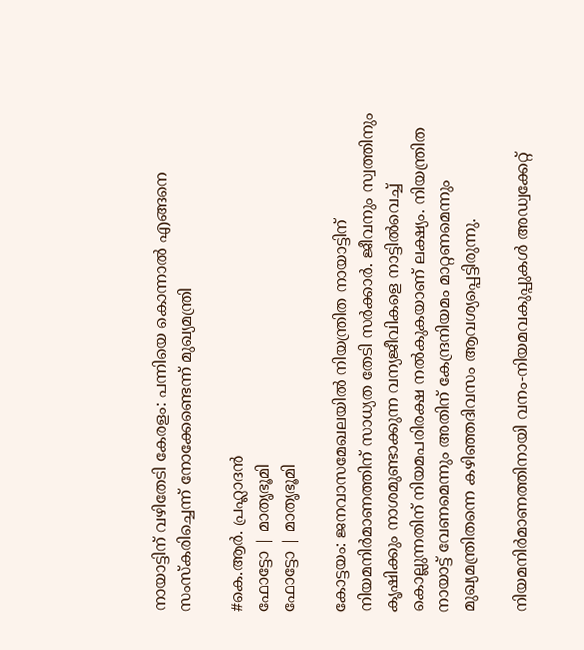നായാട്ടിന് വഴിതേടി കേരളം: പന്നിയെ കൊന്നാല്‍ എങ്ങനെ സംസ്‌കരിച്ചെന്ന് നോക്കേണ്ടെന്ന് മുഖ്യമന്ത്രി

#കെ.ആർ. പ്രഹ്ലാദൻ
ഫോട്ടോ | മാതൃഭൂമി
ഫോട്ടോ | മാതൃഭൂമി

കോട്ടയം: ജനവാസമേഖലയിൽ നിയന്ത്രിത നായാട്ടിന് നിയമനിർമാണത്തിന് സാധ്യത തേടി സർക്കാർ. ജീവനും സ്വത്തിനും കൃഷിക്കും നാശമുണ്ടാക്കുന്ന വന്യജീവികളെ നാട്ടിൽവെച്ച് കൊല്ലുന്നതിന് നിയമപരിരക്ഷ നൽകുകയാണ് ലക്ഷ്യം. നിയന്ത്രിത നായാട്ട് വേണമെന്നും അതിന് കേന്ദ്രനിയമം മാറ്റണമെന്നും മുഖ്യമന്ത്രിതന്നെ കഴിഞ്ഞദിവസം ആവശ്യപ്പെട്ടിരുന്നു.

നിയമനിർമാണത്തിനായി വനം-നിയമവകുപ്പുകൾ അഡ്വക്കേറ്റ്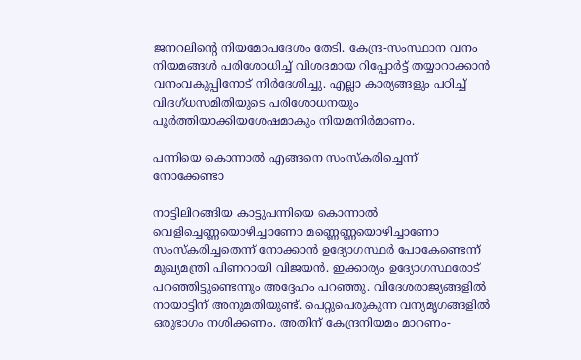ജനറലിന്റെ നിയമോപദേശം തേടി. കേന്ദ്ര-സംസ്ഥാന വനം നിയമങ്ങൾ പരിശോധിച്ച് വിശദമായ റിപ്പോർട്ട് തയ്യാറാക്കാൻ വനംവകുപ്പിനോട് നിർദേശിച്ചു. എല്ലാ കാര്യങ്ങളും പഠിച്ച് വിദഗ്ധസമിതിയുടെ പരിശോധനയും പൂർത്തിയാക്കിയശേഷമാകും നിയമനിർമാണം.

പന്നിയെ കൊന്നാല്‍ എങ്ങനെ സംസ്‌കരിച്ചെന്ന് നോക്കേണ്ടാ

നാട്ടിലിറങ്ങിയ കാട്ടുപന്നിയെ കൊന്നാല്‍ വെളിച്ചെണ്ണയൊഴിച്ചാണോ മണ്ണെണ്ണയൊഴിച്ചാണോ സംസ്‌കരിച്ചതെന്ന് നോക്കാന്‍ ഉദ്യോഗസ്ഥര്‍ പോകേണ്ടെന്ന് മുഖ്യമന്ത്രി പിണറായി വിജയന്‍. ഇക്കാര്യം ഉദ്യോഗസ്ഥരോട് പറഞ്ഞിട്ടുണ്ടെന്നും അദ്ദേഹം പറഞ്ഞു. വിദേശരാജ്യങ്ങളില്‍ നായാട്ടിന് അനുമതിയുണ്ട്. പെറ്റുപെരുകുന്ന വന്യമൃഗങ്ങളില്‍ ഒരുഭാഗം നശിക്കണം. അതിന് കേന്ദ്രനിയമം മാറണം-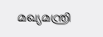മഖ്യമന്ത്രി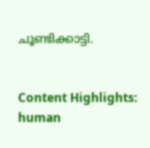ചൂണ്ടിക്കാട്ടി.


Content Highlights: human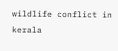wildlife conflict in kerala